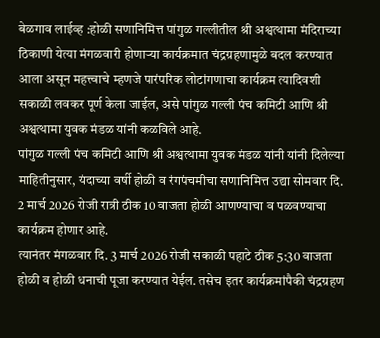बेळगाव लाईव्ह :होळी सणानिमित्त पांगुळ गल्लीतील श्री अश्वत्थामा मंदिराच्या ठिकाणी येत्या मंगळवारी होणाऱ्या कार्यक्रमात चंद्रग्रहणामुळे बदल करण्यात आला असून महत्त्वाचे म्हणजे पारंपरिक लोटांगणाचा कार्यक्रम त्यादिवशी सकाळी लवकर पूर्ण केला जाईल, असे पांगुळ गल्ली पंच कमिटी आणि श्री अश्वत्थामा युवक मंडळ यांनी कळविले आहे.
पांगुळ गल्ली पंच कमिटी आणि श्री अश्वत्थामा युवक मंडळ यांनी यांनी दिलेल्या माहितीनुसार, यंदाच्या वर्षी होळी व रंगपंचमीचा सणानिमित्त उद्या सोमवार दि. 2 मार्च 2026 रोजी रात्री ठीक 10 वाजता होळी आणण्याचा व पळवण्याचा कार्यक्रम होणार आहे.
त्यानंतर मंगळवार दि. 3 मार्च 2026 रोजी सकाळी पहाटे ठीक 5:30 वाजता होळी व होळी धनाची पूजा करण्यात येईल. तसेच इतर कार्यक्रमांपैकी चंद्रग्रहण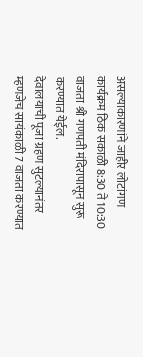असल्याकारणांने जाहीर लोटांगण कार्यक्रम ठिक सकाळी 8:30 ते 10:30 वाजता श्री गणपती मंदिरापासून सुरू करण्यात येईल.
देवालयाची पूजा ग्रहण सुटल्यानंतर म्हणजेच सायंकाळी 7 वाजता करण्यात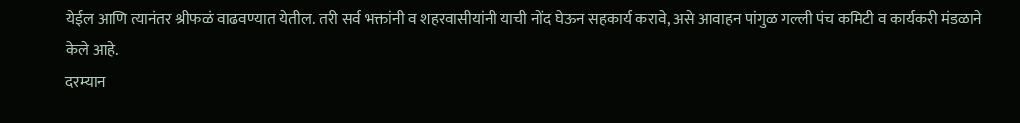येईल आणि त्यानंतर श्रीफळं वाढवण्यात येतील. तरी सर्व भक्तांनी व शहरवासीयांनी याची नोंद घेऊन सहकार्य करावे, असे आवाहन पांगुळ गल्ली पंच कमिटी व कार्यकरी मंडळाने केले आहे.
दरम्यान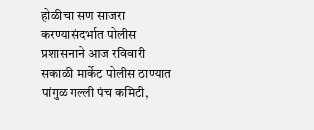होळीचा सण साजरा करण्यासंदर्भात पोलीस प्रशासनाने आज रविवारी सकाळी मार्केट पोलीस ठाण्यात पांगुळ गल्ली पंच कमिटी,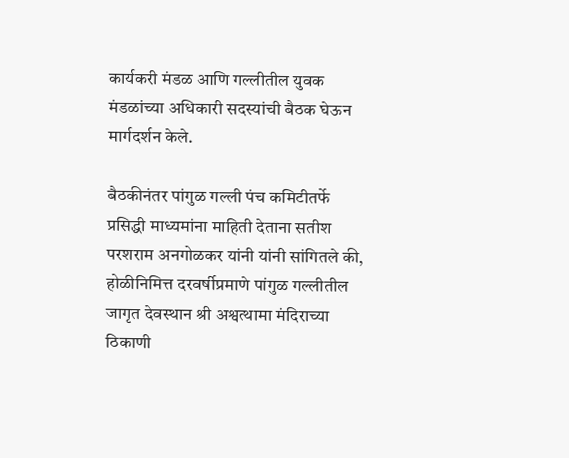कार्यकरी मंडळ आणि गल्लीतील युवक मंडळांच्या अधिकारी सदस्यांची बैठक घेऊन मार्गदर्शन केले.

बैठकीनंतर पांगुळ गल्ली पंच कमिटीतर्फे प्रसिद्धी माध्यमांना माहिती देताना सतीश परशराम अनगोळकर यांनी यांनी सांगितले की, होळीनिमित्त दरवर्षीप्रमाणे पांगुळ गल्लीतील जागृत देवस्थान श्री अश्वत्थामा मंदिराच्या ठिकाणी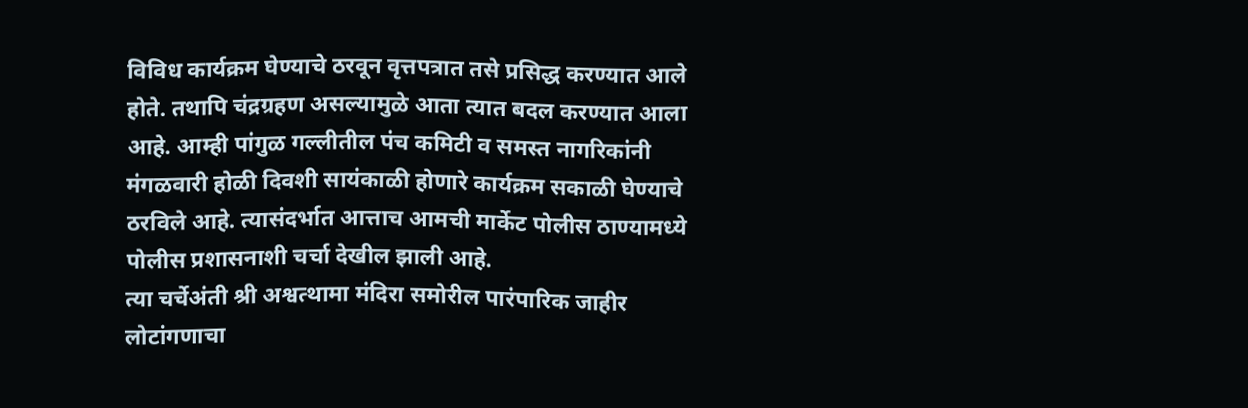विविध कार्यक्रम घेण्याचे ठरवून वृत्तपत्रात तसे प्रसिद्ध करण्यात आले होते. तथापि चंद्रग्रहण असल्यामुळे आता त्यात बदल करण्यात आला आहे. आम्ही पांगुळ गल्लीतील पंच कमिटी व समस्त नागरिकांनी मंगळवारी होळी दिवशी सायंकाळी होणारे कार्यक्रम सकाळी घेण्याचे ठरविले आहे. त्यासंदर्भात आत्ताच आमची मार्केट पोलीस ठाण्यामध्ये पोलीस प्रशासनाशी चर्चा देखील झाली आहे.
त्या चर्चेअंती श्री अश्वत्थामा मंदिरा समोरील पारंपारिक जाहीर लोटांगणाचा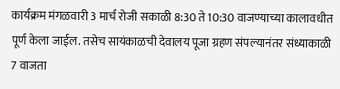कार्यक्रम मंगळवारी 3 मार्च रोजी सकाळी 8:30 ते 10:30 वाजण्याच्या कालावधीत पूर्ण केला जाईल. तसेच सायंकाळची देवालय पूजा ग्रहण संपल्यानंतर संध्याकाळी 7 वाजता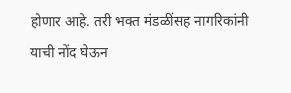होणार आहे. तरी भक्त मंडळींसह नागरिकांनी याची नोंद घेऊन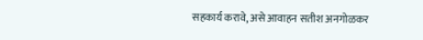सहकार्य करावे, असे आवाहन सतीश अनगोळकर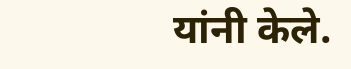यांनी केले.